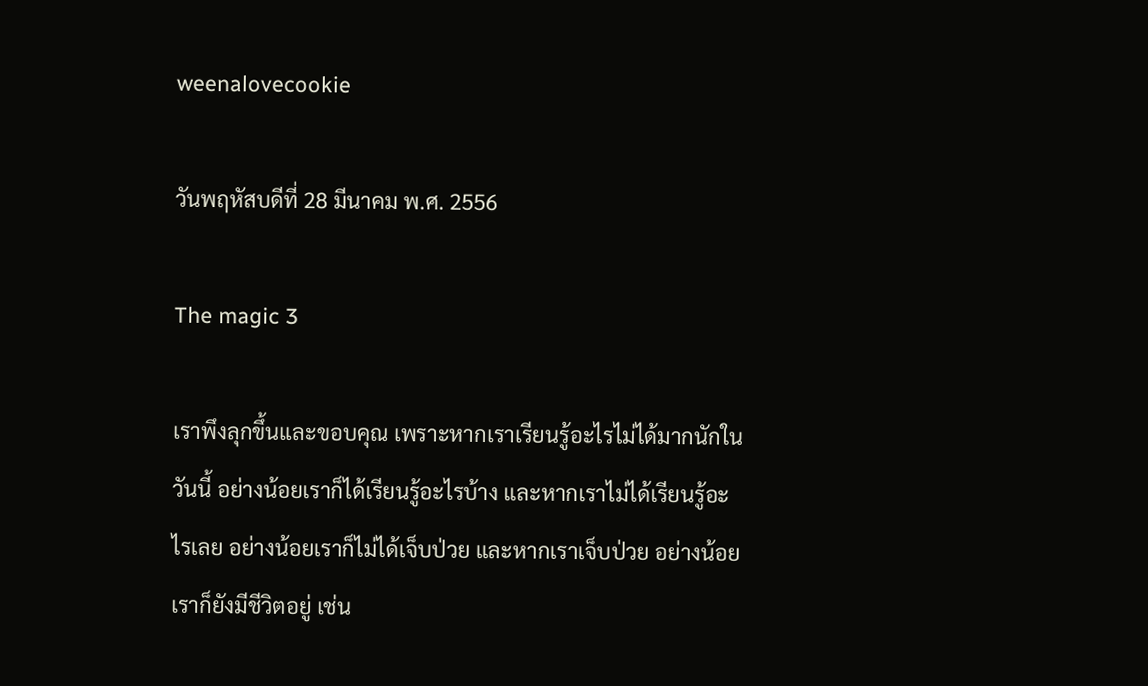weenalovecookie

วันพฤหัสบดีที่ 28 มีนาคม พ.ศ. 2556

The magic 3

เราพึงลุกขึ้นและขอบคุณ เพราะหากเราเรียนรู้อะไรไม่ได้มากนักในวันนี้ อย่างน้อยเราก็ได้เรียนรู้อะไรบ้าง และหากเราไม่ได้เรียนรู้อะไรเลย อย่างน้อยเราก็ไม่ได้เจ็บป่วย และหากเราเจ็บป่วย อย่างน้อยเราก็ยังมีชีวิตอยู่ เช่น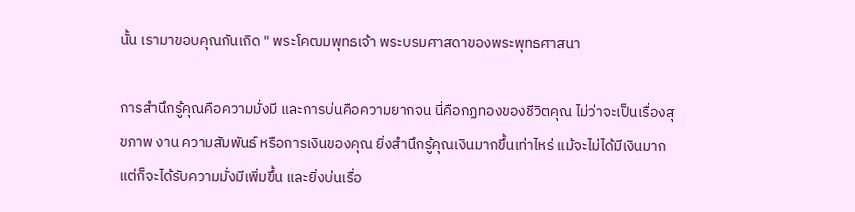นั้น เรามาขอบคุณกันเถิด " พระโคฒมพุทธเจ้า พระบรมศาสดาของพระพุทธศาสนา

การสำนึกรู้คุณคือความมั่งมี และการบ่นคือความยากจน นี่คือกฏทองของชีวิตคุณ ไม่ว่าจะเป็นเรื่องสุขภาพ งาน ความสัมพันธ์ หรือการเงินของคุณ ยิ่งสำนึกรู้คุณเงินมากขึ้นเท่าไหร่ แม้จะไม่ได้มีเงินมาก แต่ก็จะได้รับความมั่งมีเพิ่มขึ้น และยิ่งบ่นเรื่อ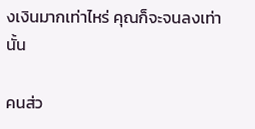งเงินมากเท่าไหร่ คุณก็จะจนลงเท่านั้น

คนส่ว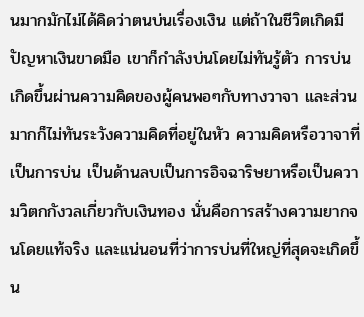นมากมักไม่ได้คิดว่าตนบ่นเรื่องเงิน แต่ถ้าในชีวิตเกิดมีปัญหาเงินขาดมือ เขาก็กำลังบ่นโดยไม่ทันรู้ตัว การบ่นเกิดขึ้นผ่านความคิดของผู้คนพอๆกับทางวาจา และส่วนมากก็ไม่ทันระวังความคิดที่อยู่ในหัว ความคิดหรือวาจาที่เป็นการบ่น เป็นด้านลบเป็นการอิจฉาริษยาหรือเป็นความวิตกกังวลเกี่ยวกับเงินทอง นั่นคือการสร้างความยากจนโดยแท้จริง และแน่นอนที่ว่าการบ่นที่ใหญ่ที่สุดจะเกิดขึ้น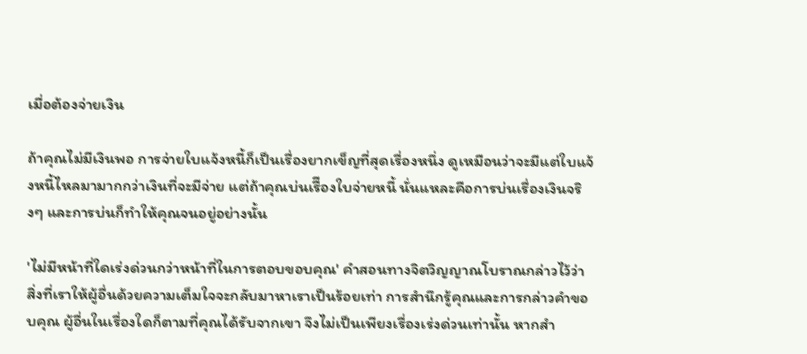เมื่อต้องจ่ายเงิน

ถ้าคุณไม่มีเงินพอ การจ่ายใบแจ้งหนี้ก็เป็นเรื่องยากเข็ญที่สุดเรื่องหนึ่ง ดูเหมือนว่าจะมีแต่ใบแจ้งหนี้ไหลมามากกว่าเงินที่จะมีจ่าย แต่ถ้าคุณบ่นเรืีองใบจ่ายหนี้ นั่นแหละคือการบ่นเรื่องเงินจริงๆ และการบ่นก็ทำให้คุณจนอยู่อย่างนั้น

'ไม่มีหน้าที่ใดเร่งด่วนกว่าหน้าที่ในการตอบขอบคุณ' คำสอนทางจิตวิญญาณโบราณกล่าวไว้ว่า สิ่งที่เราให้ผู้อื่นด้วยความเต็มใจจะกลับมาหาเราเป็นร้อยเท่า การสำนึกรู้คุณและการกล่าวคำขอบคุณ ผู้อื่นในเรื่องใดก็ตามที่คุณได้รับจากเขา จึงไม่เป็นเพียงเรื่องเร่งด่วนเท่านั้น หากสำ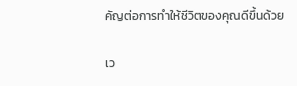คัญต่อการทำให้ชีวิตของคุณดีขึ้นด้วย

เว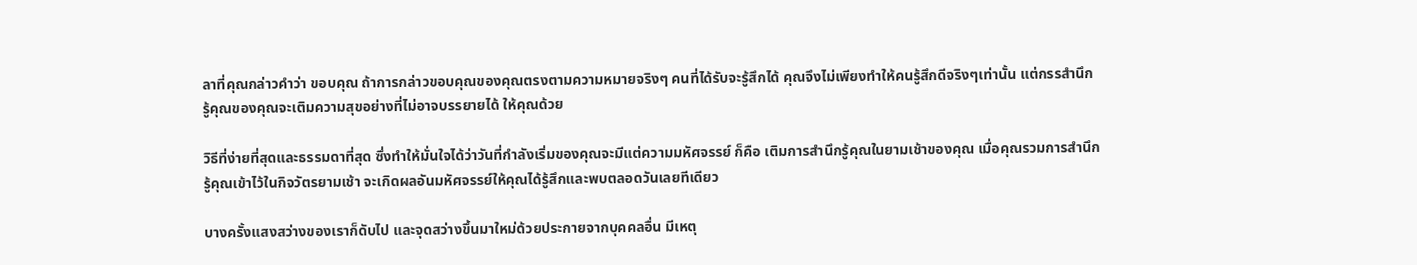ลาที่คุณกล่าวคำว่า ขอบคุณ ถ้าการกล่าวขอบคุณของคุณตรงตามความหมายจริงๆ คนที่ได้รับจะรู้สึกได้ คุณจึงไม่เพียงทำให้คนรู้สึกดีจริงๆเท่านั้น แต่กรรสำนึกรู้คุณของคุณจะเติมความสุขอย่างที่ไม่อาจบรรยายได้ ให้คุณด้วย

วิธีที่ง่ายที่สุดและธรรมดาที่สุด ซึ่งทำให้มั่นใจได้ว่าวันที่กำลังเริ่มของคุณจะมีแต่ความมหัศจรรย์ ก็คือ เติมการสำนึกรู้คุณในยามเช้าของคุณ เมื่อคุณรวมการสำนึกรู้คุณเข้าไว้ในกิจวัตรยามเช้า จะเกิดผลอันมหัศจรรย์ให้คุณได้รู้สึกและพบตลอดวันเลยทีเดียว

บางครั้งแสงสว่างของเราก็ดับไป และจุดสว่างขึ้นมาใหม่ด้วยประกายจากบุคคลอื่น มีเหตุ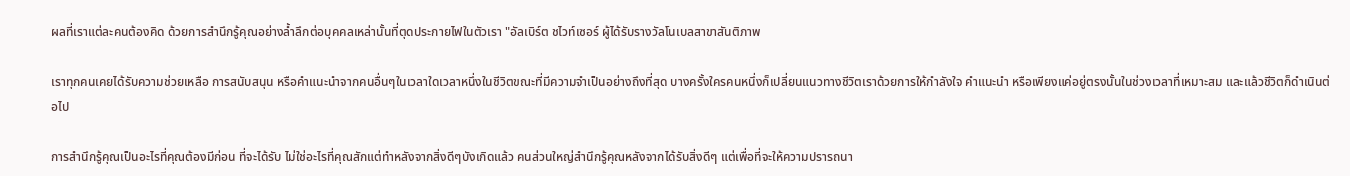ผลที่เราแต่ละคนต้องคิด ด้วยการสำนึกรู้คุณอย่างล้ำลึกต่อบุคคลเหล่านั้นที่ตุดประกายไฟในตัวเรา "อัลเบิร์ต ชไวท์เซอร์ ผู้ได้รับรางวัลโนเบลสาขาสันติภาพ

เราทุกคนเคยได้รับความช่วยเหลือ การสนับสนุน หรือคำแนะนำจากคนอื่นๆในเวลาใดเวลาหนึ่งในชีวิตขณะที่มีความจำเป็นอย่างถึงที่สุด บางครั้งใครคนหนึ่งก็เปลี่ยนแนวทางชีวิตเราด้วยการให้กำลังใจ คำแนะนำ หรือเพียงแค่อยู่ตรงนั้นในช่วงเวลาที่เหมาะสม และแล้วชีวิตก็ดำเนินต่อไป

การสำนึกรู้คุณเป็นอะไรที่คุณต้องมีก่อน ที่จะได้รับ ไม่ใช่อะไรที่คุณสักแต่ทำหลังจากสิ่งดีๆบังเกิดแล้ว คนส่วนใหญ่สำนึกรู้คุณหลังจากได้รับสิ่งดีๆ แต่เพื่อที่จะให้ความปรารถนา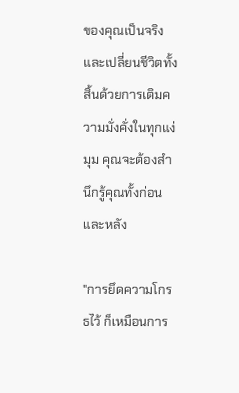ของคุณเป็นจริงและเปลี่ยนชีวิตทั้งสิ้นด้วยการเติมความมั่งคั่งในทุกแง่มุม คุณจะต้องสำนึกรู้คุณทั้งก่อนและหลัง

"การยึดความโกรธไว้ ก็เหมือนการ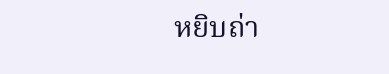หยิบถ่า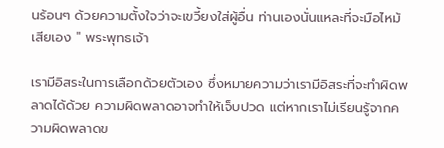นร้อนๆ ด้วยความตั้งใจว่าจะเขวี้ยงใส่ผู้อื่น ท่านเองนั่นแหละที่จะมือไหม้เสียเอง " พระพุทธเจ้า

เรามีอิสระในการเลือกด้วยตัวเอง ซึ่งหมายความว่าเรามีอิสระที่จะทำผิดพลาดได้ด้วย ความผิดพลาดอาจทำให้เจ็บปวด แต่หากเราไม่เรียนรู้จากความผิดพลาดข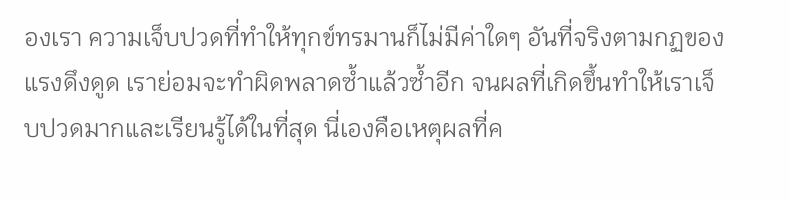องเรา ความเจ็บปวดที่ทำให้ทุกข์ทรมานก็ไม่มีค่าใดๆ อันที่จริงตามกฏของแรงดึงดูด เราย่อมจะทำผิดพลาดซ้ำแล้วซ้ำอีก จนผลที่เกิดขึ้นทำให้เราเจ็บปวดมากและเรียนรู้ได้ในที่สุด นี่เองคือเหตุผลที่ค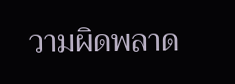วามผิดพลาด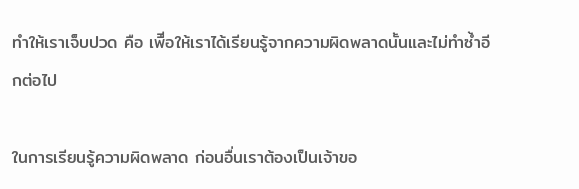ทำให้เราเจ็บปวด คือ เพืีอให้เราได้เรียนรู้จากความผิดพลาดนั้นและไม่ทำซ้ำอีกต่อไป

ในการเรียนรู้ความผิดพลาด ก่อนอื่นเราต้องเป็นเจ้าขอ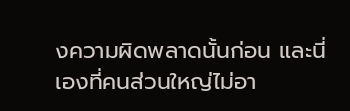งความผิดพลาดนั้นก่อน และนี่เองที่คนส่วนใหญ่ไม่อา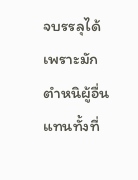จบรรลุได้ เพราะมักตำหนิผู้อื่นแทนทั้งที่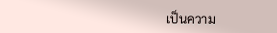เป็นความ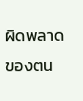ผิดพลาดของตน